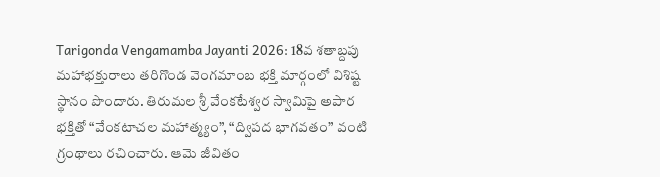Tarigonda Vengamamba Jayanti 2026: 18వ శతాబ్దపు మహాభక్తురాలు తరిగొండ వెంగమాంబ భక్తి మార్గంలో విశిష్ట స్థానం పొందారు. తిరుమల శ్రీ వేంకటేశ్వర స్వామిపై అపార భక్తితో “వేంకటాచల మహాత్మ్యం”, “ద్విపద భాగవతం” వంటి గ్రంథాలు రచించారు. ఆమె జీవితం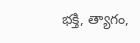భక్తి, త్యాగం,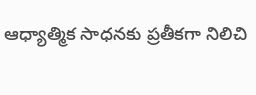ఆధ్యాత్మిక సాధనకు ప్రతీకగా నిలిచి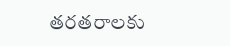తరతరాలకు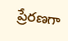ప్రేరణగా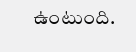ఉంటుంది.